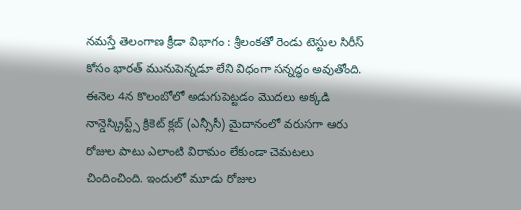నమస్తే తెలంగాణ క్రీడా విభాగం : శ్రీలంకతో రెండు టెస్టుల సిరీస్ కోసం భారత్ మునుపెన్నడూ లేని విధంగా సన్నద్ధం అవుతోంది. ఈనెల 4న కొలంబోలో అడుగుపెట్టడం మొదలు అక్కడి నాన్డెస్క్రిప్ట్స్ క్రికెట్ క్లబ్ (ఎన్సీసీ) మైదానంలో వరుసగా ఆరు రోజుల పాటు ఎలాంటి విరామం లేకుండా చెమటలు చిందించింది. ఇందులో మూడు రోజుల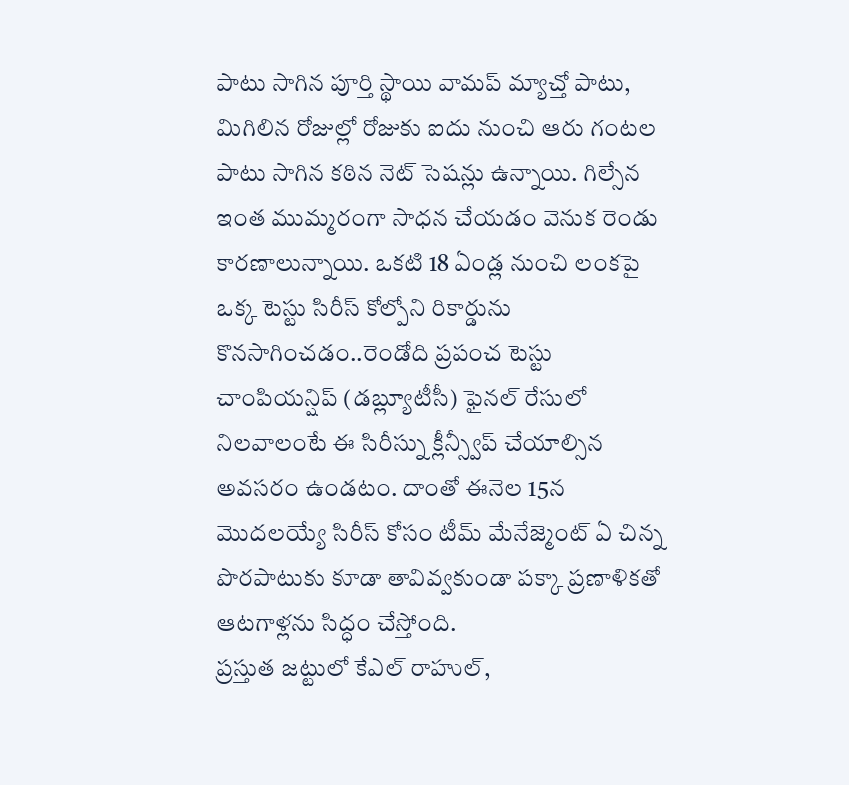పాటు సాగిన పూర్తి స్థాయి వామప్ మ్యాచ్తో పాటు, మిగిలిన రోజుల్లో రోజుకు ఐదు నుంచి ఆరు గంటల పాటు సాగిన కఠిన నెట్ సెషన్లు ఉన్నాయి. గిల్సేన ఇంత ముమ్మరంగా సాధన చేయడం వెనుక రెండు కారణాలున్నాయి. ఒకటి 18 ఏండ్ల నుంచి లంకపై ఒక్క టెస్టు సిరీస్ కోల్పోని రికార్డును కొనసాగించడం..రెండోది ప్రపంచ టెస్టు చాంపియన్షిప్ (డబ్ల్యూటీసీ) ఫైనల్ రేసులో నిలవాలంటే ఈ సిరీస్ను క్లీన్స్వీప్ చేయాల్సిన అవసరం ఉండటం. దాంతో ఈనెల 15న మొదలయ్యే సిరీస్ కోసం టీమ్ మేనేజ్మెంట్ ఏ చిన్న పొరపాటుకు కూడా తావివ్వకుండా పక్కా ప్రణాళికతో ఆటగాళ్లను సిద్ధం చేస్తోంది.
ప్రస్తుత జట్టులో కేఎల్ రాహుల్,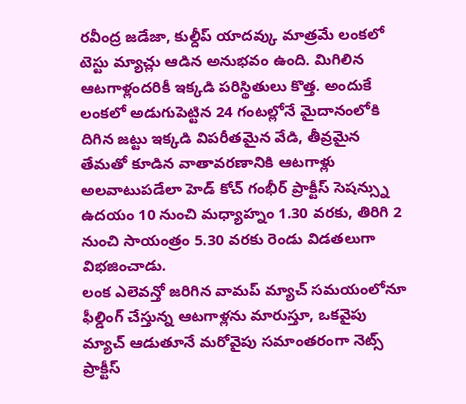రవీంద్ర జడేజా, కుల్దీప్ యాదవ్కు మాత్రమే లంకలో టెస్టు మ్యాచ్లు ఆడిన అనుభవం ఉంది. మిగిలిన ఆటగాళ్లందరికీ ఇక్కడి పరిస్థితులు కొత్త. అందుకే లంకలో అడుగుపెట్టిన 24 గంటల్లోనే మైదానంలోకి దిగిన జట్టు ఇక్కడి విపరీతమైన వేడి, తీవ్రమైన తేమతో కూడిన వాతావరణానికి ఆటగాళ్లు అలవాటుపడేలా హెడ్ కోచ్ గంభీర్ ప్రాక్టీస్ సెషన్స్ను ఉదయం 10 నుంచి మధ్యాహ్నం 1.30 వరకు, తిరిగి 2 నుంచి సాయంత్రం 5.30 వరకు రెండు విడతలుగా విభజించాడు.
లంక ఎలెవన్తో జరిగిన వామప్ మ్యాచ్ సమయంలోనూ ఫీల్డింగ్ చేస్తున్న ఆటగాళ్లను మారుస్తూ, ఒకవైపు మ్యాచ్ ఆడుతూనే మరోవైపు సమాంతరంగా నెట్స్ ప్రాక్టీస్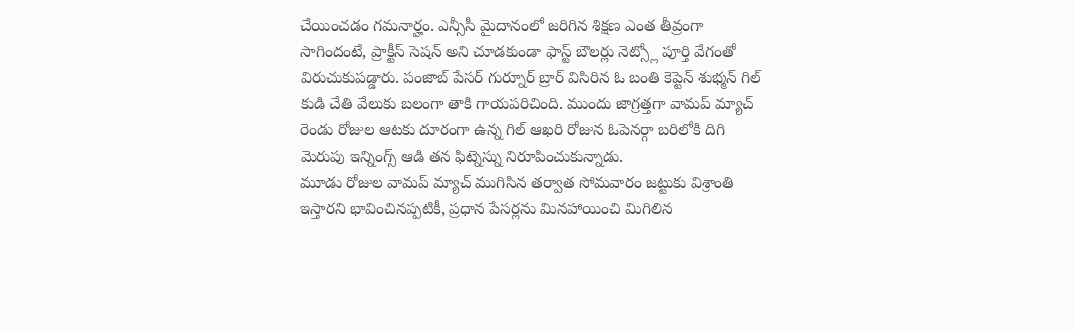చేయించడం గమనార్హం. ఎన్సీసీ మైదానంలో జరిగిన శిక్షణ ఎంత తీవ్రంగా సాగిందంటే, ప్రాక్టీస్ సెషన్ అని చూడకుండా ఫాస్ట్ బౌలర్లు నెట్స్లో పూర్తి వేగంతో విరుచుకుపడ్డారు. పంజాబ్ పేసర్ గుర్నూర్ బ్రార్ విసిరిన ఓ బంతి కెప్టెన్ శుభ్మన్ గిల్ కుడి చేతి వేలుకు బలంగా తాకి గాయపరిచింది. ముందు జాగ్రత్తగా వామప్ మ్యాచ్ రెండు రోజుల ఆటకు దూరంగా ఉన్న గిల్ ఆఖరి రోజున ఓపెనర్గా బరిలోకి దిగి మెరుపు ఇన్నింగ్స్ ఆడి తన ఫిట్నెస్ను నిరూపించుకున్నాడు.
మూడు రోజుల వామప్ మ్యాచ్ ముగిసిన తర్వాత సోమవారం జట్టుకు విశ్రాంతి ఇస్తారని భావించినప్పటికీ, ప్రధాన పేసర్లను మినహాయించి మిగిలిన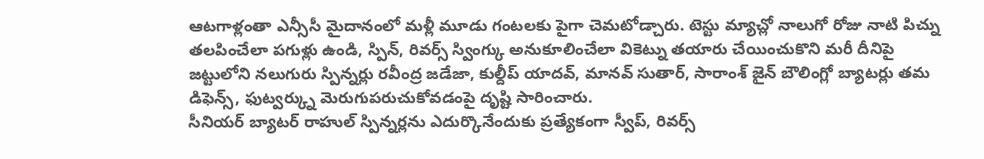ఆటగాళ్లంతా ఎన్సీసీ మైదానంలో మళ్లీ మూడు గంటలకు పైగా చెమటోడ్చారు. టెస్టు మ్యాచ్లో నాలుగో రోజు నాటి పిచ్ను తలపించేలా పగుళ్లు ఉండి, స్పిన్, రివర్స్ స్వింగ్కు అనుకూలించేలా వికెట్ను తయారు చేయించుకొని మరీ దీనిపై జట్టులోని నలుగురు స్పిన్నర్లు రవీంద్ర జడేజా, కుల్దీప్ యాదవ్, మానవ్ సుతార్, సారాంశ్ జైన్ బౌలింగ్లో బ్యాటర్లు తమ డిఫెన్స్, ఫుట్వర్క్ను మెరుగుపరుచుకోవడంపై దృష్టి సారించారు.
సీనియర్ బ్యాటర్ రాహుల్ స్పిన్నర్లను ఎదుర్కొనేందుకు ప్రత్యేకంగా స్వీప్, రివర్స్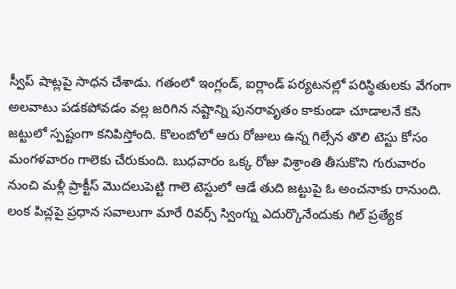స్వీప్ షాట్లపై సాధన చేశాడు. గతంలో ఇంగ్లండ్, ఐర్లాండ్ పర్యటనల్లో పరిస్థితులకు వేగంగా అలవాటు పడకపోవడం వల్ల జరిగిన నష్టాన్ని పునరావృతం కాకుండా చూడాలనే కసి జట్టులో స్పష్టంగా కనిపిస్తోంది. కొలంబోలో ఆరు రోజులు ఉన్న గిల్సేన తొలి టెస్టు కోసం మంగళవారం గాలెకు చేరుకుంది. బుధవారం ఒక్క రోజు విశ్రాంతి తీసుకొని గురువారం నుంచి మళ్లీ ప్రాక్టీస్ మొదలుపెట్టి గాలె టెస్టులో ఆడే తుది జట్టుపై ఓ అంచనాకు రానుంది.
లంక పిచ్లపై ప్రధాన సవాలుగా మారే రివర్స్ స్వింగ్ను ఎదుర్కొనేందుకు గిల్ ప్రత్యేక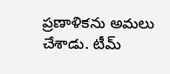ప్రణాళికను అమలు చేశాడు. టీమ్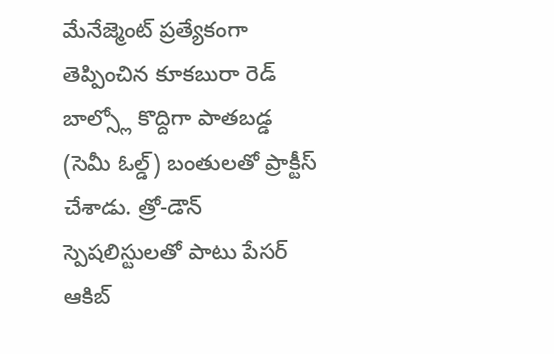మేనేజ్మెంట్ ప్రత్యేకంగా తెప్పించిన కూకబురా రెడ్ బాల్స్లో కొద్దిగా పాతబడ్డ (సెమీ ఓల్డ్) బంతులతో ప్రాక్టీస్ చేశాడు. త్రో-డౌన్ స్పెషలిస్టులతో పాటు పేసర్ ఆకిబ్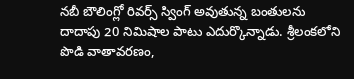నబీ బౌలింగ్లో రివర్స్ స్వింగ్ అవుతున్న బంతులను దాదాపు 20 నిమిషాల పాటు ఎదుర్కొన్నాడు. శ్రీలంకలోని పొడి వాతావరణం,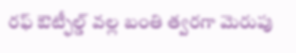రఫ్ ఔట్ఫీల్డ్ వల్ల బంతి త్వరగా మెరుపు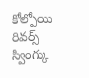కోల్పోయి రివర్స్ స్వింగ్కు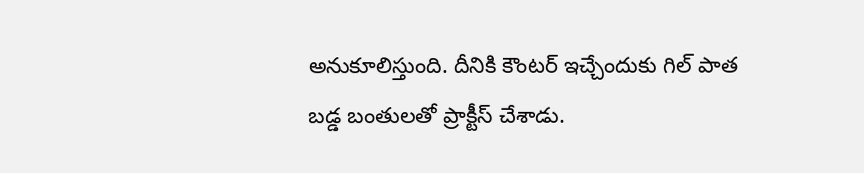అనుకూలిస్తుంది. దీనికి కౌంటర్ ఇచ్చేందుకు గిల్ పాత బడ్డ బంతులతో ప్రాక్టీస్ చేశాడు.